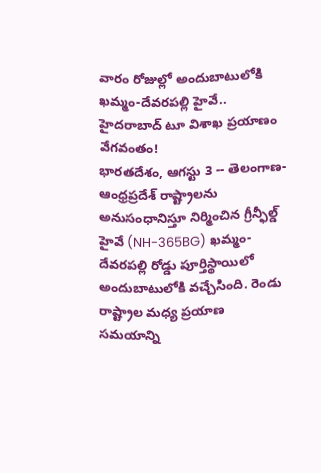వారం రోజుల్లో అందుబాటులోకి ఖమ్మం-దేవరపల్లి హైవే.. హైదరాబాద్ టూ విశాఖ ప్రయాణం వేగవంతం!
భారతదేశం, ఆగస్టు 3 -- తెలంగాణ-ఆంధ్రప్రదేశ్ రాష్ట్రాలను అనుసంధానిస్తూ నిర్మించిన గ్రీన్ఫీల్డ్ హైవే (NH-365BG) ఖమ్మం-దేవరపల్లి రోడ్డు పూర్తిస్థాయిలో అందుబాటులోకి వచ్చేసింది. రెండు రాష్ట్రాల మధ్య ప్రయాణ సమయాన్ని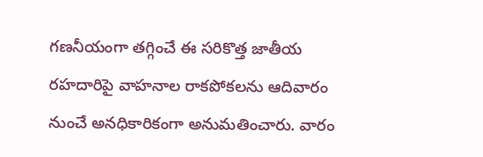గణనీయంగా తగ్గించే ఈ సరికొత్త జాతీయ రహదారిపై వాహనాల రాకపోకలను ఆదివారం నుంచే అనధికారికంగా అనుమతించారు. వారం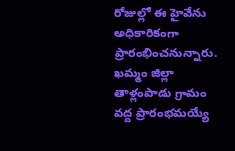రోజుల్లో ఈ హైవేను అధికారికంగా ప్రారంభించనున్నారు.
ఖమ్మం జిల్లా తాళ్లంపాడు గ్రామం వద్ద ప్రారంభమయ్యే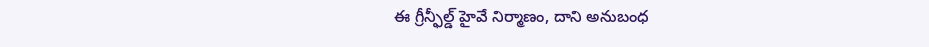ఈ గ్రీన్ఫీల్డ్ హైవే నిర్మాణం, దాని అనుబంధ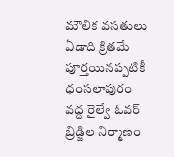మౌలిక వసతులు ఏడాది క్రితమే పూర్తయినప్పటికీ ధంసలాపురం వద్ద రైల్వే ఓవర్ బ్రిడ్జిల నిర్మాణం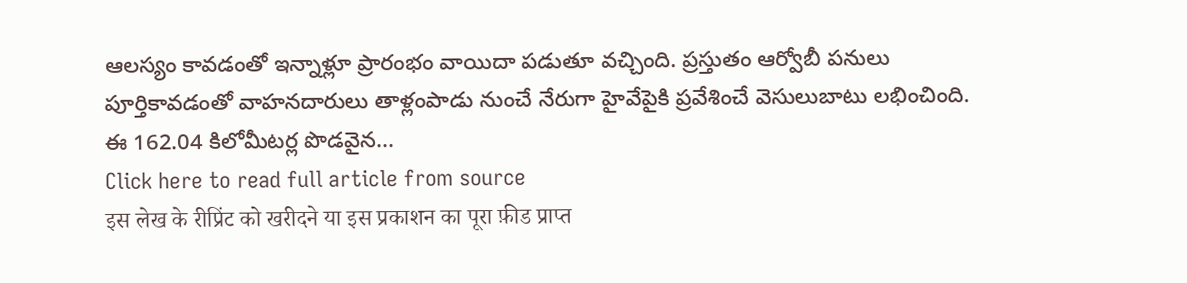ఆలస్యం కావడంతో ఇన్నాళ్లూ ప్రారంభం వాయిదా పడుతూ వచ్చింది. ప్రస్తుతం ఆర్వోబీ పనులు పూర్తికావడంతో వాహనదారులు తాళ్లంపాడు నుంచే నేరుగా హైవేపైకి ప్రవేశించే వెసులుబాటు లభించింది.
ఈ 162.04 కిలోమీటర్ల పొడవైన...
Click here to read full article from source
इस लेख के रीप्रिंट को खरीदने या इस प्रकाशन का पूरा फ़ीड प्राप्त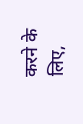करने के लिए,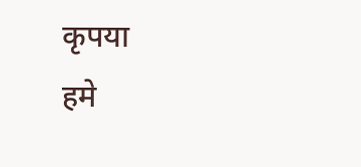कृपया
हमे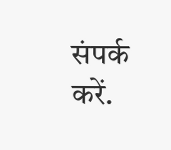संपर्क करें.